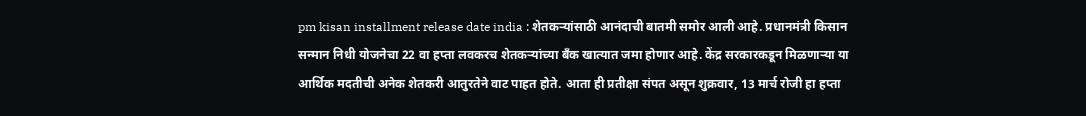pm kisan installment release date india : शेतकऱ्यांसाठी आनंदाची बातमी समोर आली आहे. प्रधानमंत्री किसान सन्मान निधी योजनेचा 22 वा हप्ता लवकरच शेतकऱ्यांच्या बँक खात्यात जमा होणार आहे. केंद्र सरकारकडून मिळणाऱ्या या आर्थिक मदतीची अनेक शेतकरी आतुरतेने वाट पाहत होते. आता ही प्रतीक्षा संपत असून शुक्रवार, 13 मार्च रोजी हा हप्ता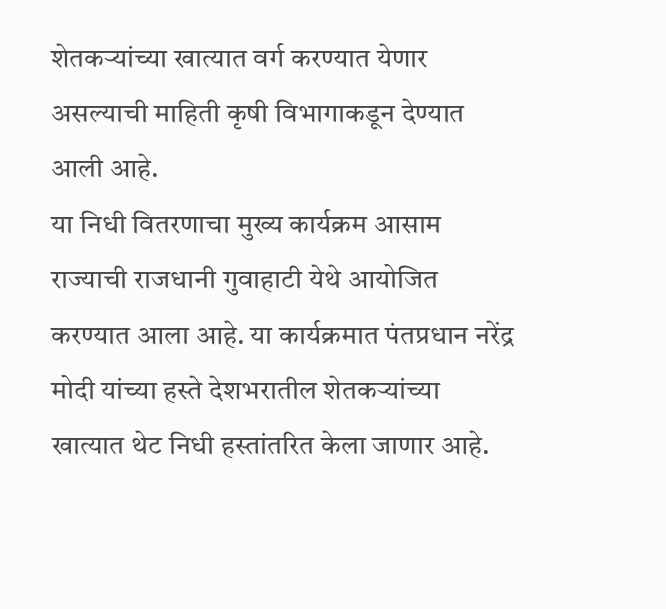शेतकऱ्यांच्या खात्यात वर्ग करण्यात येणार असल्याची माहिती कृषी विभागाकडून देण्यात आली आहे.
या निधी वितरणाचा मुख्य कार्यक्रम आसाम राज्याची राजधानी गुवाहाटी येथे आयोजित करण्यात आला आहे. या कार्यक्रमात पंतप्रधान नरेंद्र मोदी यांच्या हस्ते देशभरातील शेतकऱ्यांच्या खात्यात थेट निधी हस्तांतरित केला जाणार आहे.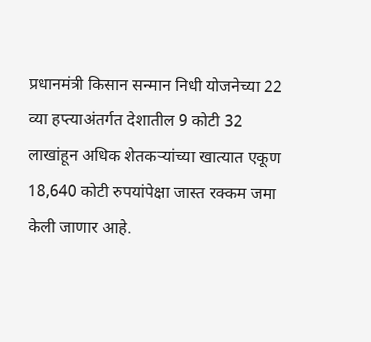प्रधानमंत्री किसान सन्मान निधी योजनेच्या 22 व्या हप्त्याअंतर्गत देशातील 9 कोटी 32 लाखांहून अधिक शेतकऱ्यांच्या खात्यात एकूण 18,640 कोटी रुपयांपेक्षा जास्त रक्कम जमा केली जाणार आहे.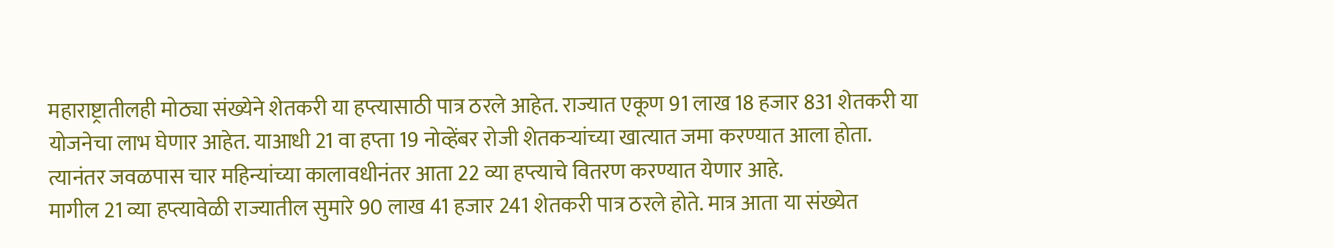महाराष्ट्रातीलही मोठ्या संख्येने शेतकरी या हप्त्यासाठी पात्र ठरले आहेत. राज्यात एकूण 91 लाख 18 हजार 831 शेतकरी या योजनेचा लाभ घेणार आहेत. याआधी 21 वा हप्ता 19 नोव्हेंबर रोजी शेतकऱ्यांच्या खात्यात जमा करण्यात आला होता. त्यानंतर जवळपास चार महिन्यांच्या कालावधीनंतर आता 22 व्या हप्त्याचे वितरण करण्यात येणार आहे.
मागील 21 व्या हप्त्यावेळी राज्यातील सुमारे 90 लाख 41 हजार 241 शेतकरी पात्र ठरले होते. मात्र आता या संख्येत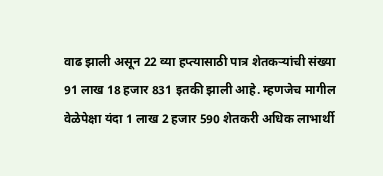वाढ झाली असून 22 व्या हप्त्यासाठी पात्र शेतकऱ्यांची संख्या 91 लाख 18 हजार 831 इतकी झाली आहे. म्हणजेच मागील वेळेपेक्षा यंदा 1 लाख 2 हजार 590 शेतकरी अधिक लाभार्थी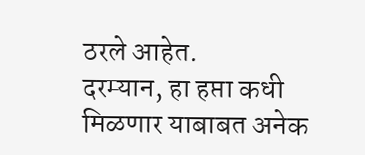ठरले आहेत.
दरम्यान, हा हप्ता कधी मिळणार याबाबत अनेक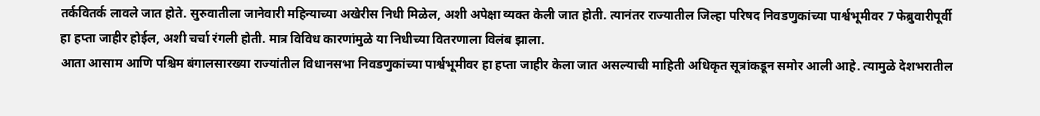तर्कवितर्क लावले जात होते. सुरुवातीला जानेवारी महिन्याच्या अखेरीस निधी मिळेल, अशी अपेक्षा व्यक्त केली जात होती. त्यानंतर राज्यातील जिल्हा परिषद निवडणुकांच्या पार्श्वभूमीवर 7 फेब्रुवारीपूर्वी हा हप्ता जाहीर होईल, अशी चर्चा रंगली होती. मात्र विविध कारणांमुळे या निधीच्या वितरणाला विलंब झाला.
आता आसाम आणि पश्चिम बंगालसारख्या राज्यांतील विधानसभा निवडणुकांच्या पार्श्वभूमीवर हा हप्ता जाहीर केला जात असल्याची माहिती अधिकृत सूत्रांकडून समोर आली आहे. त्यामुळे देशभरातील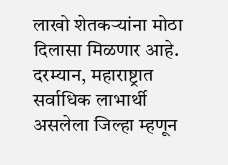लाखो शेतकऱ्यांना मोठा दिलासा मिळणार आहे.
दरम्यान, महाराष्ट्रात सर्वाधिक लाभार्थी असलेला जिल्हा म्हणून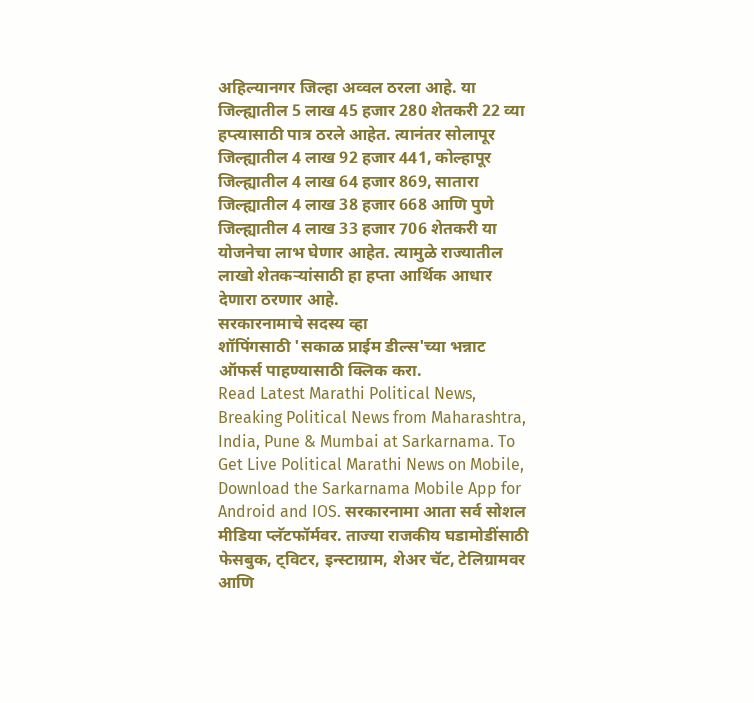अहिल्यानगर जिल्हा अव्वल ठरला आहे. या जिल्ह्यातील 5 लाख 45 हजार 280 शेतकरी 22 व्या हप्त्यासाठी पात्र ठरले आहेत. त्यानंतर सोलापूर जिल्ह्यातील 4 लाख 92 हजार 441, कोल्हापूर जिल्ह्यातील 4 लाख 64 हजार 869, सातारा जिल्ह्यातील 4 लाख 38 हजार 668 आणि पुणे जिल्ह्यातील 4 लाख 33 हजार 706 शेतकरी या योजनेचा लाभ घेणार आहेत. त्यामुळे राज्यातील लाखो शेतकऱ्यांसाठी हा हप्ता आर्थिक आधार देणारा ठरणार आहे.
सरकारनामाचे सदस्य व्हा
शॉपिंगसाठी 'सकाळ प्राईम डील्स'च्या भन्नाट ऑफर्स पाहण्यासाठी क्लिक करा.
Read Latest Marathi Political News, Breaking Political News from Maharashtra, India, Pune & Mumbai at Sarkarnama. To Get Live Political Marathi News on Mobile, Download the Sarkarnama Mobile App for Android and IOS. सरकारनामा आता सर्व सोशल मीडिया प्लॅटफॉर्मवर. ताज्या राजकीय घडामोडींसाठी फेसबुक, ट्विटर, इन्स्टाग्राम, शेअर चॅट, टेलिग्रामवर आणि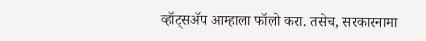व्हॉट्सॲप आम्हाला फॉलो करा. तसेच, सरकारनामा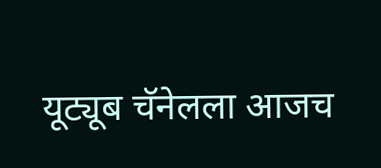यूट्यूब चॅनेलला आजच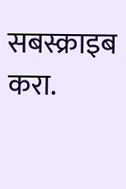सबस्क्राइब करा.